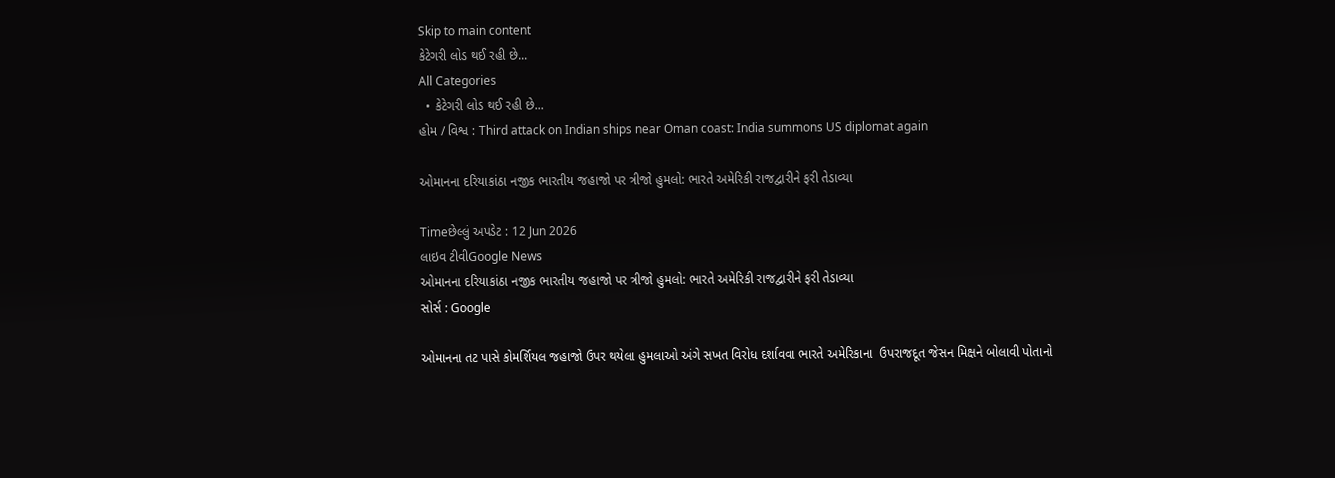Skip to main content
કેટેગરી લોડ થઈ રહી છે...
All Categories
  • કેટેગરી લોડ થઈ રહી છે...
હોમ / વિશ્વ : Third attack on Indian ships near Oman coast: India summons US diplomat again

ઓમાનના દરિયાકાંઠા નજીક ભારતીય જહાજો પર ત્રીજો હુમલો: ભારતે અમેરિકી રાજદ્વારીને ફરી તેડાવ્યા

Timeછેલ્લું અપડેટ : 12 Jun 2026
લાઇવ ટીવીGoogle News
ઓમાનના દરિયાકાંઠા નજીક ભારતીય જહાજો પર ત્રીજો હુમલો: ભારતે અમેરિકી રાજદ્વારીને ફરી તેડાવ્યા
સોર્સ : Google

ઓમાનના તટ પાસે કોમર્શિયલ જહાજો ઉપર થયેલા હુમલાઓ અંગે સખત વિરોધ દર્શાવવા ભારતે અમેરિકાના  ઉપરાજદૂત જેસન મિક્ષને બોલાવી પોતાનો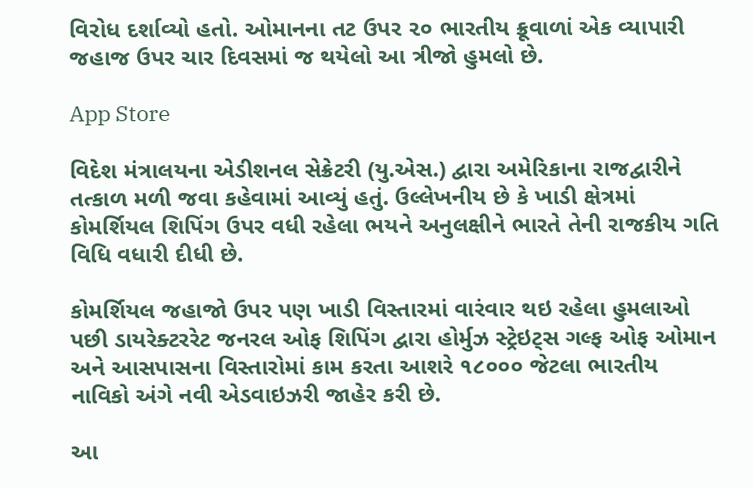વિરોધ દર્શાવ્યો હતો. ઓમાનના તટ ઉપર ૨૦ ભારતીય ક્રૂવાળાં એક વ્યાપારી જહાજ ઉપર ચાર દિવસમાં જ થયેલો આ ત્રીજો હુમલો છે.

App Store

વિદેશ મંત્રાલયના એડીશનલ સેક્રેટરી (યુ.એસ.) દ્વારા અમેરિકાના રાજદ્વારીને તત્કાળ મળી જવા કહેવામાં આવ્યું હતું. ઉલ્લેખનીય છે કે ખાડી ક્ષેત્રમાં કોમર્શિયલ શિપિંગ ઉપર વધી રહેલા ભયને અનુલક્ષીને ભારતે તેની રાજકીય ગતિ વિધિ વધારી દીધી છે.

કોમર્શિયલ જહાજો ઉપર પણ ખાડી વિસ્તારમાં વારંવાર થઇ રહેલા હુમલાઓ પછી ડાયરેક્ટરરેટ જનરલ ઓફ શિપિંગ દ્વારા હોર્મુઝ સ્ટ્રેઇટ્સ ગલ્ફ ઓફ ઓમાન અને આસપાસના વિસ્તારોમાં કામ કરતા આશરે ૧૮૦૦૦ જેટલા ભારતીય નાવિકો અંગે નવી એડવાઇઝરી જાહેર કરી છે.

આ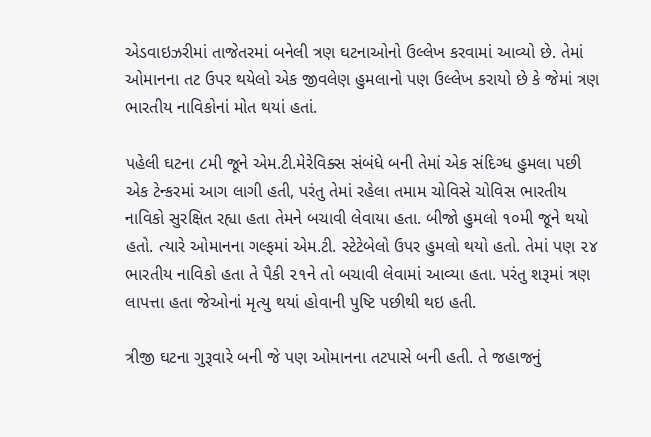એડવાઇઝરીમાં તાજેતરમાં બનેલી ત્રણ ઘટનાઓનો ઉલ્લેખ કરવામાં આવ્યો છે. તેમાં ઓમાનના તટ ઉપર થયેલો એક જીવલેણ હુમલાનો પણ ઉલ્લેખ કરાયો છે કે જેમાં ત્રણ ભારતીય નાવિકોનાં મોત થયાં હતાં.

પહેલી ઘટના ૮મી જૂને એમ.ટી.મેરેવિક્સ સંબંધે બની તેમાં એક સંદિગ્ધ હુમલા પછી એક ટેન્કરમાં આગ લાગી હતી, પરંતુ તેમાં રહેલા તમામ ચોવિસે ચોવિસ ભારતીય નાવિકો સુરક્ષિત રહ્યા હતા તેમને બચાવી લેવાયા હતા. બીજો હુમલો ૧૦મી જૂને થયો હતો. ત્યારે ઓમાનના ગલ્ફમાં એમ.ટી. સ્ટેટેબેલો ઉપર હુમલો થયો હતો. તેમાં પણ ૨૪ ભારતીય નાવિકો હતા તે પૈકી ૨૧ને તો બચાવી લેવામાં આવ્યા હતા. પરંતુ શરૂમાં ત્રણ લાપત્તા હતા જેઓનાં મૃત્યુ થયાં હોવાની પુષ્ટિ પછીથી થઇ હતી.

ત્રીજી ઘટના ગુરૂવારે બની જે પણ ઓમાનના તટપાસે બની હતી. તે જહાજનું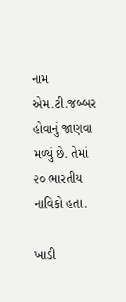નામ એમ.ટી.જબ્બર હોવાનું જાણવા મળ્યું છે. તેમાં ૨૦ ભારતીય નાવિકો હતા.

ખાડી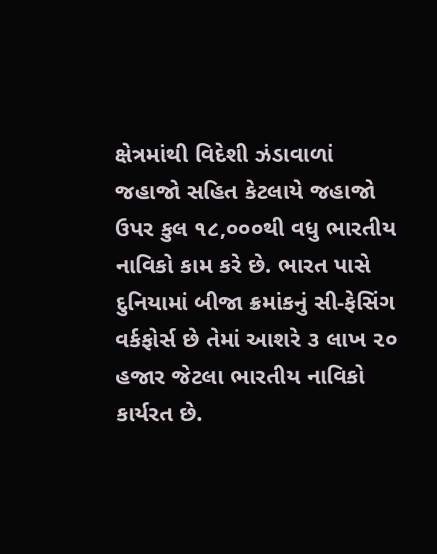ક્ષેત્રમાંથી વિદેશી ઝંડાવાળાં જહાજો સહિત કેટલાયે જહાજો ઉપર કુલ ૧૮,૦૦૦થી વધુ ભારતીય નાવિકો કામ કરે છે. ભારત પાસે દુનિયામાં બીજા ક્રમાંકનું સી-ફેસિંગ વર્કફોર્સ છે તેમાં આશરે ૩ લાખ ૨૦ હજાર જેટલા ભારતીય નાવિકો કાર્યરત છે.